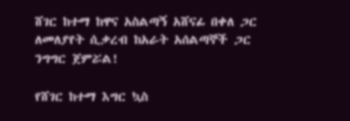ሸገር ከተማ ከዋና አስልጣኝ አሸናፊ በቀለ ጋር ለመለያየት ሲቃረብ ከአራት አሰልጣኞች ጋር ንግግር ጀምሯል!

የሸገር ከተማ እግር ኳስ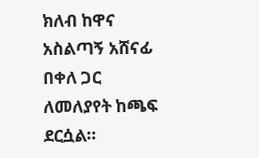ክለብ ከዋና አስልጣኝ አሸናፊ በቀለ ጋር ለመለያየት ከጫፍ ደርሷል።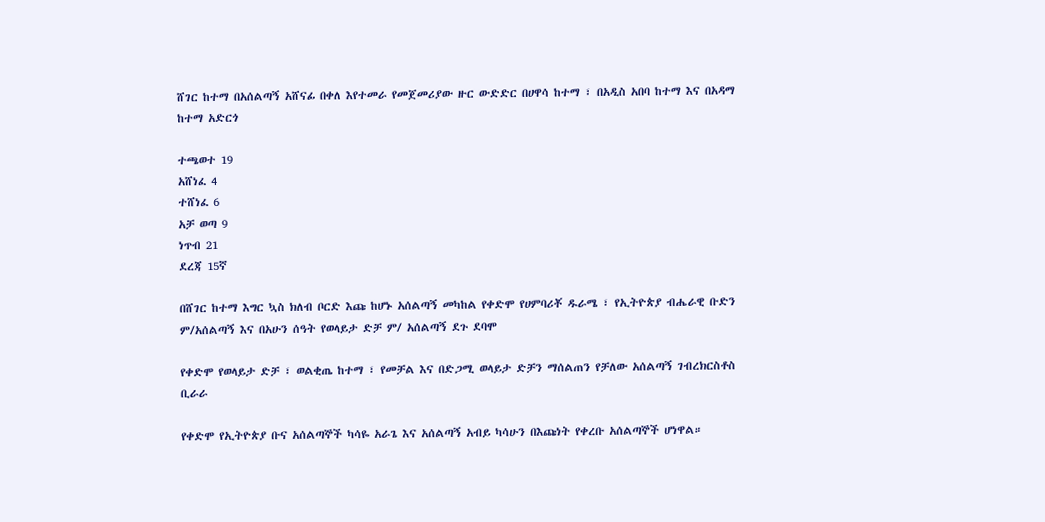ሸገር ከተማ በአሰልጣኝ አሸናፊ በቀለ እየተመራ የመጀመሪያው ዙር ውድድር በሀዋሳ ከተማ ፣ በአዲስ አበባ ከተማ እና በአዳማ ከተማ አድርጎ

ተጫወተ 19
አሸነፈ 4
ተሸነፈ 6
አቻ ወጣ 9
ነጥብ 21
ደረጃ 15ኛ

በሸገር ከተማ እግር ኳስ ክለብ ቦርድ እጩ ከሆኑ አሰልጣኝ መካከል የቀድሞ የሀምባሪቾ ዱራሜ ፣ የኢትዮጵያ ብሔራዊ ቡድን ም/አሰልጣኝ እና በአሁን ሰዓት የወላይታ ድቻ ም/ አሰልጣኝ ደጉ ደባሞ

የቀድሞ የወላይታ ድቻ ፣ ወልቂጤ ከተማ ፣ የመቻል እና በድጋሚ ወላይታ ድቻን ማሰልጠን የቻለው አሰልጣኝ ገብረክርስቶስ ቢራራ

የቀድሞ የኢትዮጵያ ቡና አሰልጣኞች ካሳዬ አራጌ እና አሰልጣኝ አብይ ካሳሁን በእጩነት የቀረቡ አሰልጣኞች ሆነዋል።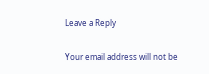Leave a Reply

Your email address will not be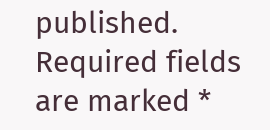published. Required fields are marked *